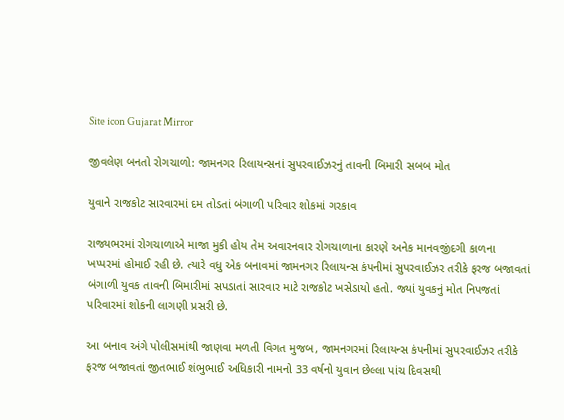Site icon Gujarat Mirror

જીવલેણ બનતો રોગચાળો: જામનગર રિલાયન્સનાં સુપરવાઈઝરનું તાવની બિમારી સબબ મોત

યુવાને રાજકોટ સારવારમાં દમ તોડતાં બંગાળી પરિવાર શોકમાં ગરકાવ

રાજ્યભરમાં રોગચાળાએ માજા મુકી હોય તેમ અવારનવાર રોગચાળાના કારણે અનેક માનવજીંદગી કાળના ખપ્પરમાં હોમાઈ રહી છે. ત્યારે વધુ એક બનાવમાં જામનગર રિલાયન્સ કંપનીમાં સુપરવાઈઝર તરીકે ફરજ બજાવતાં બંગાળી યુવક તાવની બિમારીમાં સપડાતાં સારવાર માટે રાજકોટ ખસેડાયો હતો. જ્યાં યુવકનું મોત નિપજતાં પરિવારમાં શોકની લાગણી પ્રસરી છે.

આ બનાવ અંગે પોલીસમાંથી જાણવા મળતી વિગત મુજબ, જામનગરમાં રિલાયન્સ કંપનીમાં સુપરવાઈઝર તરીકે ફરજ બજાવતાં જીતભાઈ શંભુભાઈ અધિકારી નામનો 33 વર્ષનો યુવાન છેલ્લા પાંચ દિવસથી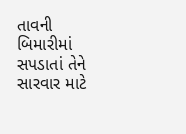તાવની બિમારીમાં સપડાતાં તેને સારવાર માટે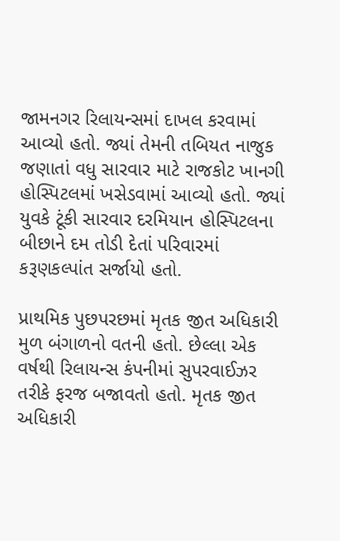જામનગર રિલાયન્સમાં દાખલ કરવામાં આવ્યો હતો. જ્યાં તેમની તબિયત નાજુક જણાતાં વધુ સારવાર માટે રાજકોટ ખાનગી હોસ્પિટલમાં ખસેડવામાં આવ્યો હતો. જ્યાં યુવકે ટૂંકી સારવાર દરમિયાન હોસ્પિટલના બીછાને દમ તોડી દેતાં પરિવારમાં કરૂણકલ્પાંત સર્જાયો હતો.

પ્રાથમિક પુછપરછમાં મૃતક જીત અધિકારી મુળ બંગાળનો વતની હતો. છેલ્લા એક વર્ષથી રિલાયન્સ કંપનીમાં સુપરવાઈઝર તરીકે ફરજ બજાવતો હતો. મૃતક જીત અધિકારી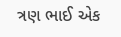ત્રણ ભાઈ એક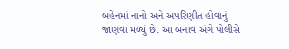બહેનમાં નાનો અને અપરિણીત હોવાનું જાણવા મળ્યું છે. આ બનાવ અંગે પોલીસે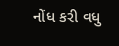નોંધ કરી વધુ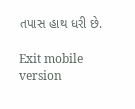તપાસ હાથ ધરી છે.

Exit mobile version